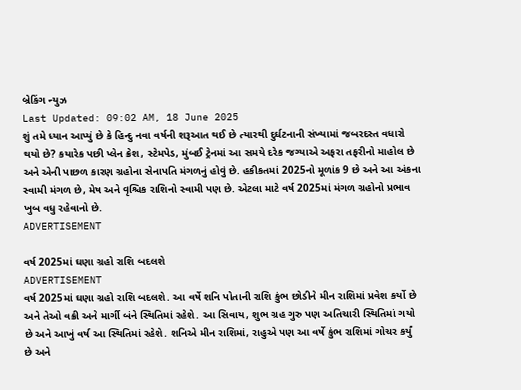બ્રેકિંગ ન્યુઝ
Last Updated: 09:02 AM, 18 June 2025
શું તમે ધ્યાન આપ્યું છે કે હિન્દુ નવા વર્ષની શરૂઆત થઈ છે ત્યારથી દુર્ઘટનાની સંખ્યામાં જબરદસ્ત વધારો થયો છે? કયારેક પછી પ્લેન ક્રેશ, સ્ટેમપેડ, મુંબઈ ટ્રેનમાં આ સમયે દરેક જગ્યાએ અફરા તફરીનો માહોલ છે અને એની પાછળ કારણ ગ્રહોના સેનાપતિ મંગળનું હોવું છે. હકીકતમાં 2025નો મૂળાંક 9 છે અને આ અંકના સ્વામી મંગળ છે, મેષ અને વૃશ્ચિક રાશિનો સ્વામી પણ છે. એટલા માટે વર્ષ 2025માં મંગળ ગ્રહોનો પ્રભાવ ખુબ વધુ રહેવાનો છે.
ADVERTISEMENT

વર્ષ 2025માં ઘણા ગ્રહો રાશિ બદલશે
ADVERTISEMENT
વર્ષ 2025માં ઘણા ગ્રહો રાશિ બદલશે. આ વર્ષે શનિ પોતાની રાશિ કુંભ છોડીને મીન રાશિમાં પ્રવેશ કર્યો છે અને તેઓ વક્રી અને માર્ગી બંને સ્થિતિમાં રહેશે. આ સિવાય, શુભ ગ્રહ ગુરુ પણ અતિચારી સ્થિતિમાં ગયો છે અને આખું વર્ષ આ સ્થિતિમાં રહેશે. શનિએ મીન રાશિમાં, રાહુએ પણ આ વર્ષે કુંભ રાશિમાં ગોચર કર્યું છે અને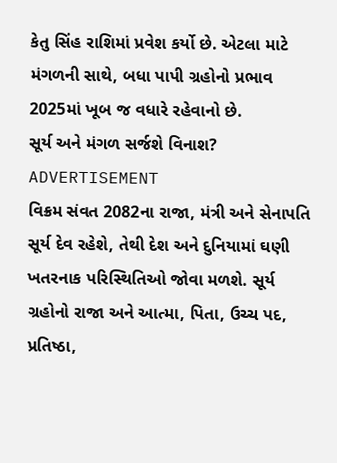કેતુ સિંહ રાશિમાં પ્રવેશ કર્યો છે. એટલા માટે મંગળની સાથે, બધા પાપી ગ્રહોનો પ્રભાવ 2025માં ખૂબ જ વધારે રહેવાનો છે.
સૂર્ય અને મંગળ સર્જશે વિનાશ?
ADVERTISEMENT
વિક્રમ સંવત 2082ના રાજા, મંત્રી અને સેનાપતિ સૂર્ય દેવ રહેશે, તેથી દેશ અને દુનિયામાં ઘણી ખતરનાક પરિસ્થિતિઓ જોવા મળશે. સૂર્ય ગ્રહોનો રાજા અને આત્મા, પિતા, ઉચ્ચ પદ, પ્રતિષ્ઠા,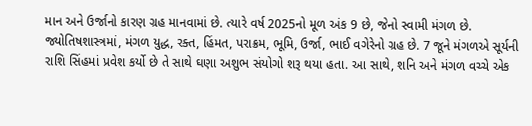માન અને ઉર્જાનો કારણ ગ્રહ માનવામાં છે. ત્યારે વર્ષ 2025નો મૂળ અંક 9 છે, જેનો સ્વામી મંગળ છે. જ્યોતિષશાસ્ત્રમાં, મંગળ યુદ્ધ, રક્ત, હિંમત, પરાક્રમ, ભૂમિ, ઉર્જા, ભાઈ વગેરેનો ગ્રહ છે. 7 જૂને મંગળએ સૂર્યની રાશિ સિંહમાં પ્રવેશ કર્યો છે તે સાથે ઘણા અશુભ સંયોગો શરૂ થયા હતા. આ સાથે, શનિ અને મંગળ વચ્ચે એક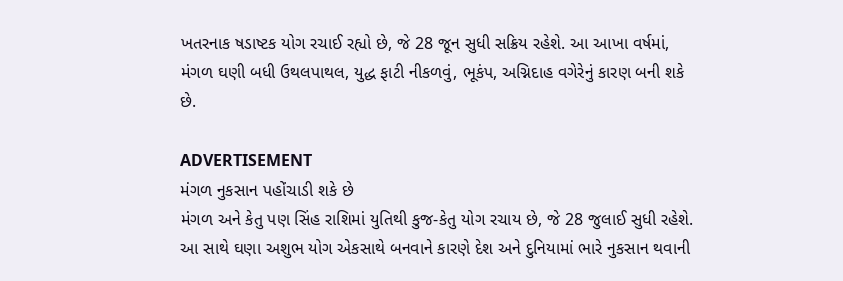ખતરનાક ષડાષ્ટક યોગ રચાઈ રહ્યો છે, જે 28 જૂન સુધી સક્રિય રહેશે. આ આખા વર્ષમાં, મંગળ ઘણી બધી ઉથલપાથલ, યુદ્ધ ફાટી નીકળવું, ભૂકંપ, અગ્નિદાહ વગેરેનું કારણ બની શકે છે.

ADVERTISEMENT
મંગળ નુકસાન પહોંચાડી શકે છે
મંગળ અને કેતુ પણ સિંહ રાશિમાં યુતિથી કુજ-કેતુ યોગ રચાય છે, જે 28 જુલાઈ સુધી રહેશે. આ સાથે ઘણા અશુભ યોગ એકસાથે બનવાને કારણે દેશ અને દુનિયામાં ભારે નુકસાન થવાની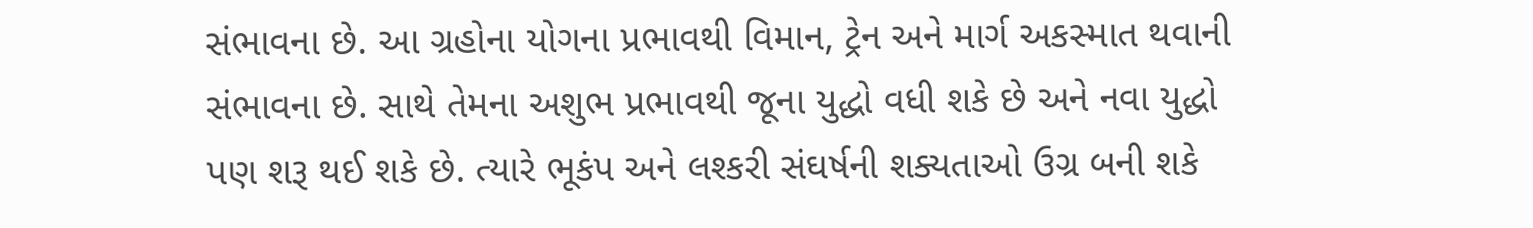સંભાવના છે. આ ગ્રહોના યોગના પ્રભાવથી વિમાન, ટ્રેન અને માર્ગ અકસ્માત થવાની સંભાવના છે. સાથે તેમના અશુભ પ્રભાવથી જૂના યુદ્ધો વધી શકે છે અને નવા યુદ્ધો પણ શરૂ થઈ શકે છે. ત્યારે ભૂકંપ અને લશ્કરી સંઘર્ષની શક્યતાઓ ઉગ્ર બની શકે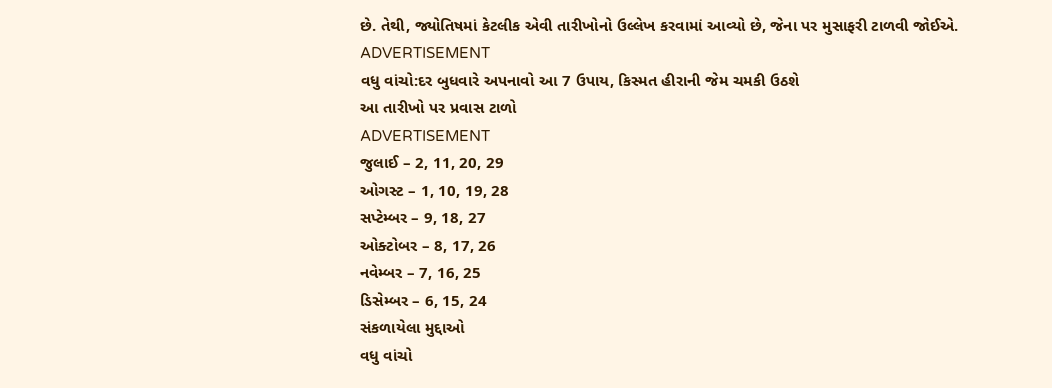છે. તેથી, જ્યોતિષમાં કેટલીક એવી તારીખોનો ઉલ્લેખ કરવામાં આવ્યો છે, જેના પર મુસાફરી ટાળવી જોઈએ.
ADVERTISEMENT
વધુ વાંચો:દર બુધવારે અપનાવો આ 7 ઉપાય, કિસ્મત હીરાની જેમ ચમકી ઉઠશે
આ તારીખો પર પ્રવાસ ટાળો
ADVERTISEMENT
જુલાઈ – 2, 11, 20, 29
ઓગસ્ટ – 1, 10, 19, 28
સપ્ટેમ્બર – 9, 18, 27
ઓક્ટોબર – 8, 17, 26
નવેમ્બર – 7, 16, 25
ડિસેમ્બર – 6, 15, 24
સંકળાયેલા મુદ્દાઓ
વધુ વાંચો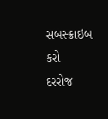સબસ્ક્રાઇબ કરો
દરરોજ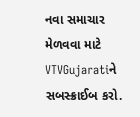નવા સમાચાર મેળવવા માટે VTVGujaratiને સબસ્ક્રાઈબ કરો.